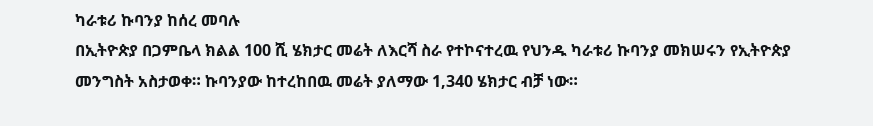ካራቱሪ ኩባንያ ከሰረ መባሉ
በኢትዮጵያ በጋምቤላ ክልል 100 ሺ ሄክታር መሬት ለእርሻ ስራ የተኮናተረዉ የህንዱ ካራቱሪ ኩባንያ መክሠሩን የኢትዮጵያ መንግስት አስታወቀ። ኩባንያው ከተረከበዉ መሬት ያለማው 1,340 ሄክታር ብቻ ነው።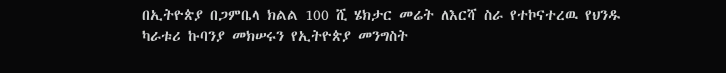በኢትዮጵያ በጋምቤላ ክልል 100 ሺ ሄክታር መሬት ለእርሻ ስራ የተኮናተረዉ የህንዱ ካራቱሪ ኩባንያ መክሠሩን የኢትዮጵያ መንግስት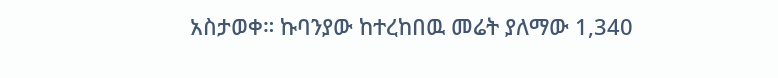አስታወቀ። ኩባንያው ከተረከበዉ መሬት ያለማው 1,340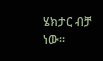ሄክታር ብቻ ነው።